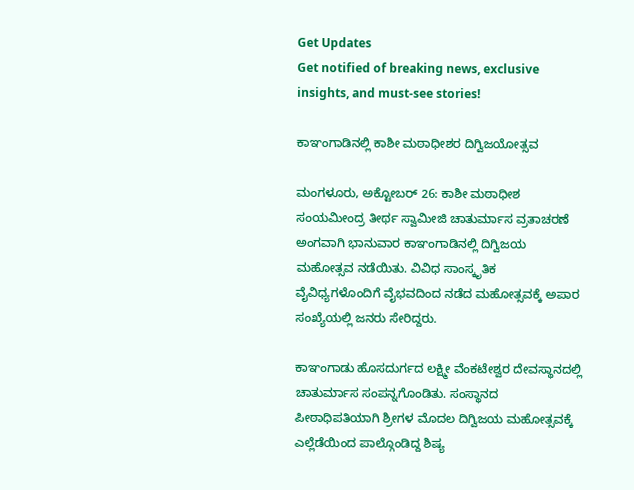Get Updates
Get notified of breaking news, exclusive insights, and must-see stories!

ಕಾಞಂಗಾಡಿನಲ್ಲಿ ಕಾಶೀ ಮಠಾಧೀಶರ ದಿಗ್ವಿಜಯೋತ್ಸವ

ಮಂಗಳೂರು, ಅಕ್ಟೋಬರ್ 26: ಕಾಶೀ ಮಠಾಧೀಶ ಸಂಯಮೀಂದ್ರ ತೀರ್ಥ ಸ್ವಾಮೀಜಿ ಚಾತುರ್ಮಾಸ ವ್ರತಾಚರಣೆ ಅಂಗವಾಗಿ ಭಾನುವಾರ ಕಾಞಂಗಾಡಿನಲ್ಲಿ ದಿಗ್ವಿಜಯ ಮಹೋತ್ಸವ ನಡೆಯಿತು. ವಿವಿಧ ಸಾಂಸ್ಕೃತಿಕ ವೈವಿಧ್ಯಗಳೊಂದಿಗೆ ವೈಭವದಿಂದ ನಡೆದ ಮಹೋತ್ಸವಕ್ಕೆ ಅಪಾರ ಸಂಖ್ಯೆಯಲ್ಲಿ ಜನರು ಸೇರಿದ್ದರು.

ಕಾಞಂಗಾಡು ಹೊಸದುರ್ಗದ ಲಕ್ಷ್ಮೀ ವೆಂಕಟೇಶ್ವರ ದೇವಸ್ಥಾನದಲ್ಲಿ ಚಾತುರ್ಮಾಸ ಸಂಪನ್ನಗೊಂಡಿತು. ಸಂಸ್ಥಾನದ ಪೀಠಾಧಿಪತಿಯಾಗಿ ಶ್ರೀಗಳ ಮೊದಲ ದಿಗ್ವಿಜಯ ಮಹೋತ್ಸವಕ್ಕೆ ಎಲ್ಲೆಡೆಯಿಂದ ಪಾಲ್ಗೊಂಡಿದ್ದ ಶಿಷ್ಯ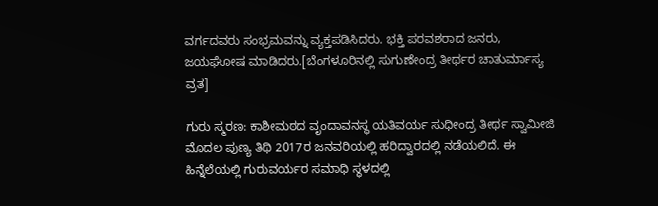ವರ್ಗದವರು ಸಂಭ್ರಮವನ್ನು ವ್ಯಕ್ತಪಡಿಸಿದರು. ಭಕ್ತಿ ಪರವಶರಾದ ಜನರು, ಜಯಘೋಷ ಮಾಡಿದರು.[ಬೆಂಗಳೂರಿನಲ್ಲಿ ಸುಗುಣೇಂದ್ರ ತೀರ್ಥರ ಚಾತುರ್ಮಾಸ್ಯ ವ್ರತ]

ಗುರು ಸ್ಮರಣ: ಕಾಶೀಮಠದ ವೃಂದಾವನಸ್ಥ ಯತಿವರ್ಯ ಸುಧೀಂದ್ರ ತೀರ್ಥ ಸ್ವಾಮೀಜಿ ಮೊದಲ ಪುಣ್ಯ ತಿಥಿ 2017ರ ಜನವರಿಯಲ್ಲಿ ಹರಿದ್ವಾರದಲ್ಲಿ ನಡೆಯಲಿದೆ. ಈ ಹಿನ್ನೆಲೆಯಲ್ಲಿ ಗುರುವರ್ಯರ ಸಮಾಧಿ ಸ್ಥಳದಲ್ಲಿ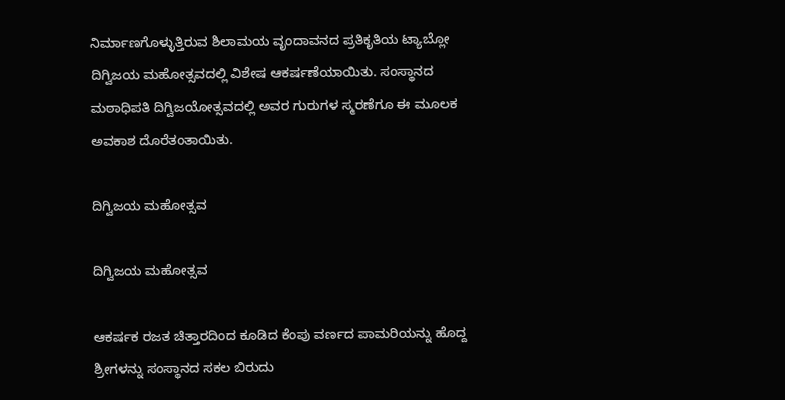ನಿರ್ಮಾಣಗೊಳ್ಳುತ್ತಿರುವ ಶಿಲಾಮಯ ವೃಂದಾವನದ ಪ್ರತಿಕೃತಿಯ ಟ್ಯಾಬ್ಲೋ ದಿಗ್ವಿಜಯ ಮಹೋತ್ಸವದಲ್ಲಿ ವಿಶೇಷ ಆಕರ್ಷಣೆಯಾಯಿತು. ಸಂಸ್ಥಾನದ ಮಠಾಧಿಪತಿ ದಿಗ್ವಿಜಯೋತ್ಸವದಲ್ಲಿ ಅವರ ಗುರುಗಳ ಸ್ಮರಣೆಗೂ ಈ ಮೂಲಕ ಅವಕಾಶ ದೊರೆತಂತಾಯಿತು.

ದಿಗ್ವಿಜಯ ಮಹೋತ್ಸವ

ದಿಗ್ವಿಜಯ ಮಹೋತ್ಸವ

ಆಕರ್ಷಕ ರಜತ ಚಿತ್ತಾರದಿಂದ ಕೂಡಿದ ಕೆಂಪು ವರ್ಣದ ಪಾಮರಿಯನ್ನು ಹೊದ್ದ ಶ್ರೀಗಳನ್ನು ಸಂಸ್ಥಾನದ ಸಕಲ ಬಿರುದು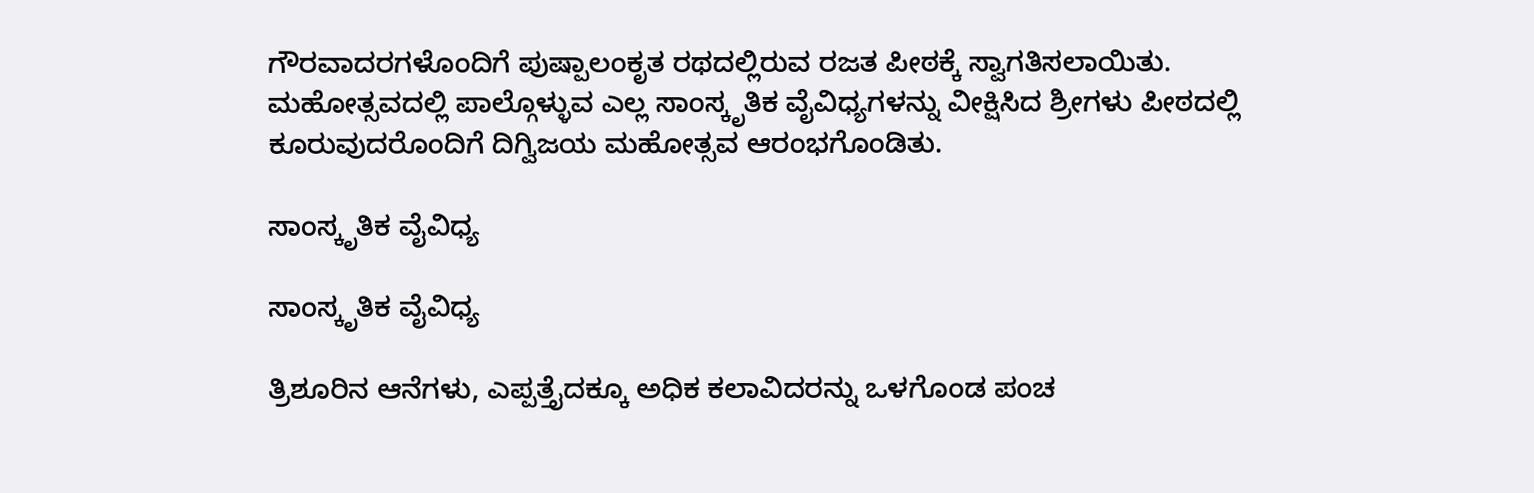ಗೌರವಾದರಗಳೊಂದಿಗೆ ಪುಷ್ಪಾಲಂಕೃತ ರಥದಲ್ಲಿರುವ ರಜತ ಪೀಠಕ್ಕೆ ಸ್ವಾಗತಿಸಲಾಯಿತು. ಮಹೋತ್ಸವದಲ್ಲಿ ಪಾಲ್ಗೊಳ್ಳುವ ಎಲ್ಲ ಸಾಂಸ್ಕೃತಿಕ ವೈವಿಧ್ಯಗಳನ್ನು ವೀಕ್ಷಿಸಿದ ಶ್ರೀಗಳು ಪೀಠದಲ್ಲಿ ಕೂರುವುದರೊಂದಿಗೆ ದಿಗ್ವಿಜಯ ಮಹೋತ್ಸವ ಆರಂಭಗೊಂಡಿತು.

ಸಾಂಸ್ಕೃತಿಕ ವೈವಿಧ್ಯ

ಸಾಂಸ್ಕೃತಿಕ ವೈವಿಧ್ಯ

ತ್ರಿಶೂರಿನ ಆನೆಗಳು, ಎಪ್ಪತ್ತೈದಕ್ಕೂ ಅಧಿಕ ಕಲಾವಿದರನ್ನು ಒಳಗೊಂಡ ಪಂಚ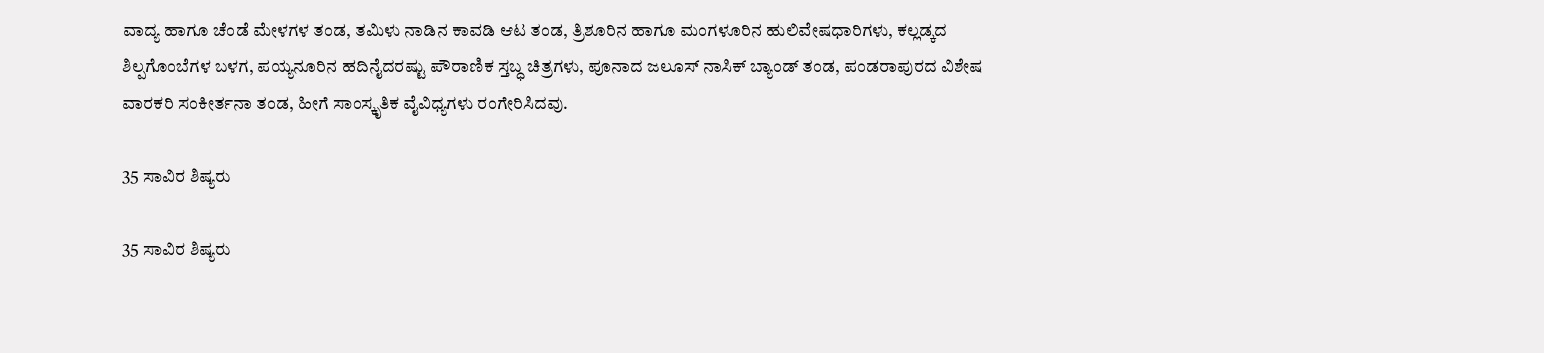ವಾದ್ಯ ಹಾಗೂ ಚೆಂಡೆ ಮೇಳಗಳ ತಂಡ, ತಮಿಳು ನಾಡಿನ ಕಾವಡಿ ಆಟ ತಂಡ, ತ್ರಿಶೂರಿನ ಹಾಗೂ ಮಂಗಳೂರಿನ ಹುಲಿವೇಷಧಾರಿಗಳು, ಕಲ್ಲಡ್ಕದ ಶಿಲ್ಪಗೊಂಬೆಗಳ ಬಳಗ, ಪಯ್ಯನೂರಿನ ಹದಿನೈದರಷ್ಟು ಪೌರಾಣಿಕ ಸ್ತಬ್ಧ ಚಿತ್ರಗಳು, ಪೂನಾದ ಜಲೂಸ್ ನಾಸಿಕ್ ಬ್ಯಾಂಡ್ ತಂಡ, ಪಂಡರಾಪುರದ ವಿಶೇಷ ವಾರಕರಿ ಸಂಕೀರ್ತನಾ ತಂಡ, ಹೀಗೆ ಸಾಂಸ್ಕೃತಿಕ ವೈವಿಧ್ಯಗಳು ರಂಗೇರಿಸಿದವು.

35 ಸಾವಿರ ಶಿಷ್ಯರು

35 ಸಾವಿರ ಶಿಷ್ಯರು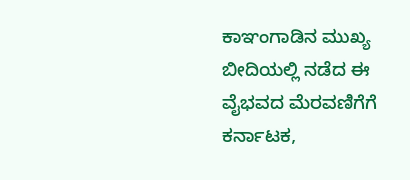ಕಾಞಂಗಾಡಿನ ಮುಖ್ಯ ಬೀದಿಯಲ್ಲಿ ನಡೆದ ಈ ವೈಭವದ ಮೆರವಣಿಗೆಗೆ ಕರ್ನಾಟಕ,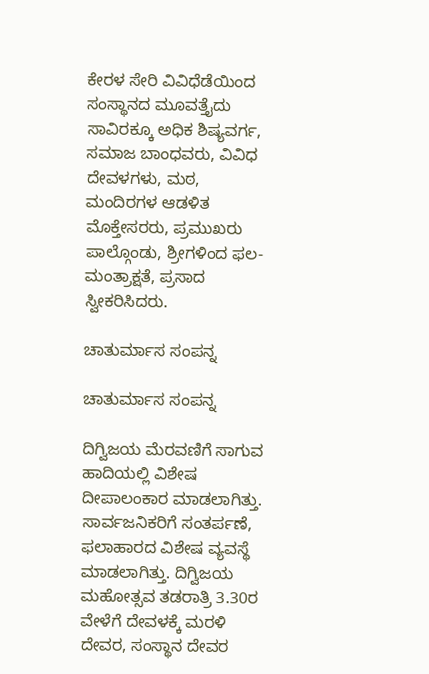ಕೇರಳ ಸೇರಿ ವಿವಿಧೆಡೆಯಿಂದ ಸಂಸ್ಥಾನದ ಮೂವತ್ತೈದು ಸಾವಿರಕ್ಕೂ ಅಧಿಕ ಶಿಷ್ಯವರ್ಗ, ಸಮಾಜ ಬಾಂಧವರು, ವಿವಿಧ ದೇವಳಗಳು, ಮಠ, ಮಂದಿರಗಳ ಆಡಳಿತ ಮೊಕ್ತೇಸರರು, ಪ್ರಮುಖರು ಪಾಲ್ಗೊಂಡು, ಶ್ರೀಗಳಿಂದ ಫಲ-ಮಂತ್ರಾಕ್ಷತೆ, ಪ್ರಸಾದ ಸ್ವೀಕರಿಸಿದರು.

ಚಾತುರ್ಮಾಸ ಸಂಪನ್ನ

ಚಾತುರ್ಮಾಸ ಸಂಪನ್ನ

ದಿಗ್ವಿಜಯ ಮೆರವಣಿಗೆ ಸಾಗುವ ಹಾದಿಯಲ್ಲಿ ವಿಶೇಷ ದೀಪಾಲಂಕಾರ ಮಾಡಲಾಗಿತ್ತು. ಸಾರ್ವಜನಿಕರಿಗೆ ಸಂತರ್ಪಣೆ, ಫಲಾಹಾರದ ವಿಶೇಷ ವ್ಯವಸ್ಥೆ ಮಾಡಲಾಗಿತ್ತು. ದಿಗ್ವಿಜಯ ಮಹೋತ್ಸವ ತಡರಾತ್ರಿ 3.30ರ ವೇಳೆಗೆ ದೇವಳಕ್ಕೆ ಮರಳಿ ದೇವರ, ಸಂಸ್ಥಾನ ದೇವರ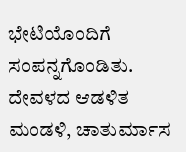ಭೇಟಿಯೊಂದಿಗೆ ಸಂಪನ್ನಗೊಂಡಿತು. ದೇವಳದ ಆಡಳಿತ ಮಂಡಳಿ, ಚಾತುರ್ಮಾಸ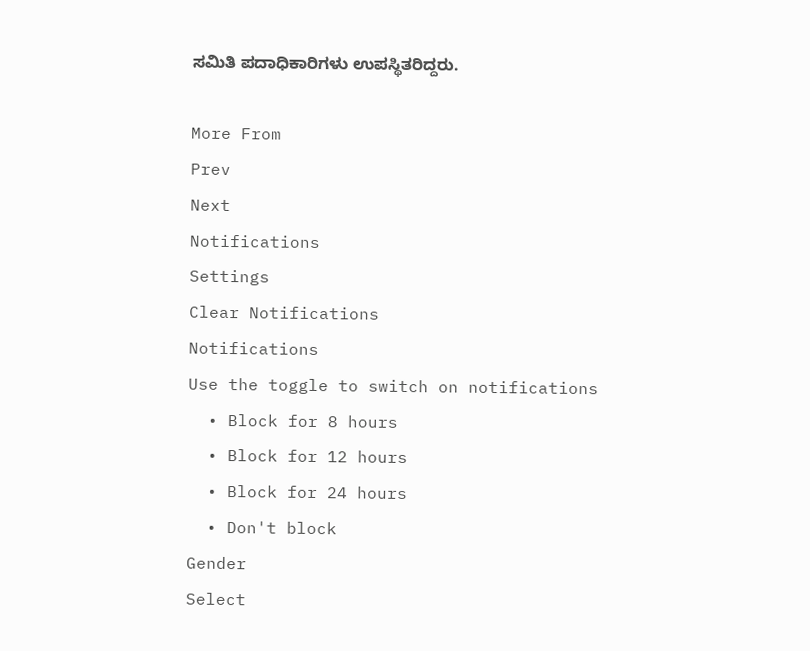ಸಮಿತಿ ಪದಾಧಿಕಾರಿಗಳು ಉಪಸ್ಥಿತರಿದ್ದರು.

More From
Prev
Next
Notifications
Settings
Clear Notifications
Notifications
Use the toggle to switch on notifications
  • Block for 8 hours
  • Block for 12 hours
  • Block for 24 hours
  • Don't block
Gender
Select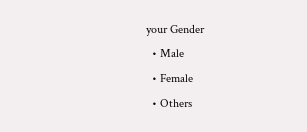your Gender
  • Male
  • Female
  • Others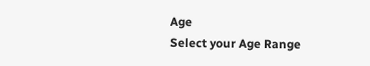Age
Select your Age Range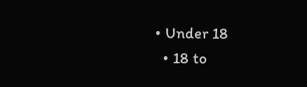• Under 18
  • 18 to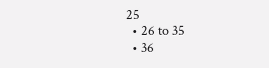25
  • 26 to 35
  • 36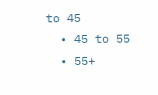to 45
  • 45 to 55
  • 55+